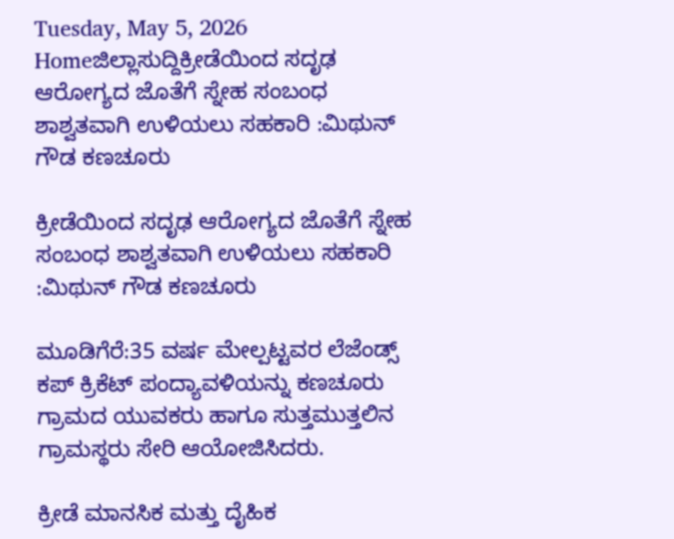Tuesday, May 5, 2026
Homeಜಿಲ್ಲಾಸುದ್ದಿಕ್ರೀಡೆಯಿಂದ ಸದೃಢ ಆರೋಗ್ಯದ ಜೊತೆಗೆ ಸ್ನೇಹ ಸಂಬಂಧ ಶಾಶ್ವತವಾಗಿ ಉಳಿಯಲು ಸಹಕಾರಿ :ಮಿಥುನ್ ಗೌಡ ಕಣಚೂರು

ಕ್ರೀಡೆಯಿಂದ ಸದೃಢ ಆರೋಗ್ಯದ ಜೊತೆಗೆ ಸ್ನೇಹ ಸಂಬಂಧ ಶಾಶ್ವತವಾಗಿ ಉಳಿಯಲು ಸಹಕಾರಿ :ಮಿಥುನ್ ಗೌಡ ಕಣಚೂರು

ಮೂಡಿಗೆರೆ:35 ವರ್ಷ ಮೇಲ್ಪಟ್ಟವರ ಲೆಜೆಂಡ್ಸ್ ಕಪ್ ಕ್ರಿಕೆಟ್ ಪಂದ್ಯಾವಳಿಯನ್ನು ಕಣಚೂರು ಗ್ರಾಮದ ಯುವಕರು ಹಾಗೂ ಸುತ್ತಮುತ್ತಲಿನ ಗ್ರಾಮಸ್ಥರು ಸೇರಿ ಆಯೋಜಿಸಿದರು.

ಕ್ರೀಡೆ ಮಾನಸಿಕ ಮತ್ತು ದೈಹಿಕ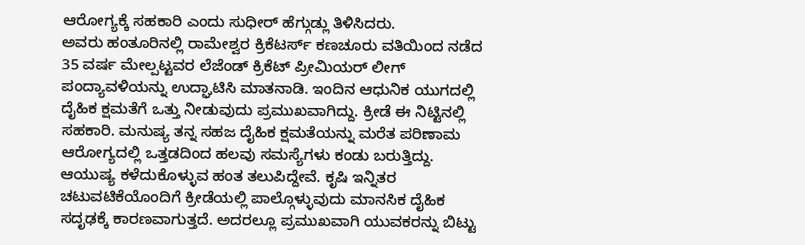ಆರೋಗ್ಯಕ್ಕೆ ಸಹಕಾರಿ ಎಂದು ಸುಧೀರ್ ಹೆಗ್ಗುಡ್ಲು ತಿಳಿಸಿದರು.
ಅವರು ಹಂತೂರಿನಲ್ಲಿ ರಾಮೇಶ್ವರ ಕ್ರಿಕೆಟರ್ಸ್ ಕಣಚೂರು ವತಿಯಿಂದ ನಡೆದ 35 ವರ್ಷ ಮೇಲ್ಪಟ್ಟವರ ಲೆಜೆಂಡ್ ಕ್ರಿಕೆಟ್ ಪ್ರೀಮಿಯರ್ ಲೀಗ್ ಪಂದ್ಯಾವಳಿಯನ್ನು ಉದ್ಘಾಟಿಸಿ ಮಾತನಾಡಿ. ಇಂದಿನ ಆಧುನಿಕ ಯುಗದಲ್ಲಿ ದೈಹಿಕ ಕ್ಷಮತೆಗೆ ಒತ್ತು ನೀಡುವುದು ಪ್ರಮುಖವಾಗಿದ್ದು. ಕ್ರೀಡೆ ಈ ನಿಟ್ಟಿನಲ್ಲಿ ಸಹಕಾರಿ. ಮನುಷ್ಯ ತನ್ನ ಸಹಜ ದೈಹಿಕ ಕ್ಷಮತೆಯನ್ನು ಮರೆತ ಪರಿಣಾಮ ಆರೋಗ್ಯದಲ್ಲಿ ಒತ್ತಡದಿಂದ ಹಲವು ಸಮಸ್ಯೆಗಳು ಕಂಡು ಬರುತ್ತಿದ್ದು. ಆಯುಷ್ಯ ಕಳೆದುಕೊಳ್ಳುವ ಹಂತ ತಲುಪಿದ್ದೇವೆ. ಕೃಷಿ ಇನ್ನಿತರ ಚಟುವಟಿಕೆಯೊಂದಿಗೆ ಕ್ರೀಡೆಯಲ್ಲಿ ಪಾಲ್ಗೊಳ್ಳುವುದು ಮಾನಸಿಕ ದೈಹಿಕ ಸದೃಢಕ್ಕೆ ಕಾರಣವಾಗುತ್ತದೆ. ಅದರಲ್ಲೂ ಪ್ರಮುಖವಾಗಿ ಯುವಕರನ್ನು ಬಿಟ್ಟು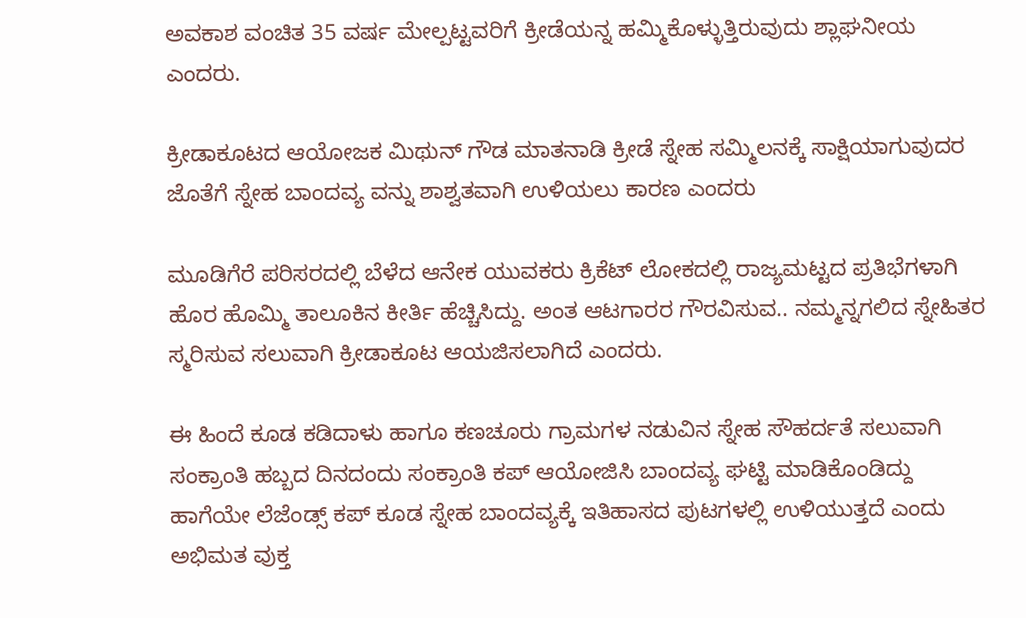ಅವಕಾಶ ವಂಚಿತ 35 ವರ್ಷ ಮೇಲ್ಪಟ್ಟವರಿಗೆ ಕ್ರೀಡೆಯನ್ನ ಹಮ್ಮಿಕೊಳ್ಳುತ್ತಿರುವುದು ಶ್ಲಾಘನೀಯ ಎಂದರು.

ಕ್ರೀಡಾಕೂಟದ ಆಯೋಜಕ ಮಿಥುನ್ ಗೌಡ ಮಾತನಾಡಿ ಕ್ರೀಡೆ ಸ್ನೇಹ ಸಮ್ಮಿಲನಕ್ಕೆ ಸಾಕ್ಷಿಯಾಗುವುದರ ಜೊತೆಗೆ ಸ್ನೇಹ ಬಾಂದವ್ಯ ವನ್ನು ಶಾಶ್ವತವಾಗಿ ಉಳಿಯಲು ಕಾರಣ ಎಂದರು

ಮೂಡಿಗೆರೆ ಪರಿಸರದಲ್ಲಿ ಬೆಳೆದ ಆನೇಕ ಯುವಕರು ಕ್ರಿಕೆಟ್ ಲೋಕದಲ್ಲಿ ರಾಜ್ಯಮಟ್ಟದ ಪ್ರತಿಭೆಗಳಾಗಿ ಹೊರ ಹೊಮ್ಮಿ ತಾಲೂಕಿನ ಕೀರ್ತಿ ಹೆಚ್ಚಿಸಿದ್ದು. ಅಂತ ಆಟಗಾರರ ಗೌರವಿಸುವ.. ನಮ್ಮನ್ನಗಲಿದ ಸ್ನೇಹಿತರ ಸ್ಮರಿಸುವ ಸಲುವಾಗಿ ಕ್ರೀಡಾಕೂಟ ಆಯಜಿಸಲಾಗಿದೆ ಎಂದರು.

ಈ ಹಿಂದೆ ಕೂಡ ಕಡಿದಾಳು ಹಾಗೂ ಕಣಚೂರು ಗ್ರಾಮಗಳ ನಡುವಿನ ಸ್ನೇಹ ಸೌಹರ್ದತೆ ಸಲುವಾಗಿ ಸಂಕ್ರಾಂತಿ ಹಬ್ಬದ ದಿನದಂದು ಸಂಕ್ರಾಂತಿ ಕಪ್ ಆಯೋಜಿಸಿ ಬಾಂದವ್ಯ ಘಟ್ಟಿ ಮಾಡಿಕೊಂಡಿದ್ದು ಹಾಗೆಯೇ ಲೆಜೆಂಡ್ಸ್ ಕಪ್ ಕೂಡ ಸ್ನೇಹ ಬಾಂದವ್ಯಕ್ಕೆ ಇತಿಹಾಸದ ಪುಟಗಳಲ್ಲಿ ಉಳಿಯುತ್ತದೆ ಎಂದು ಅಭಿಮತ ವುಕ್ತ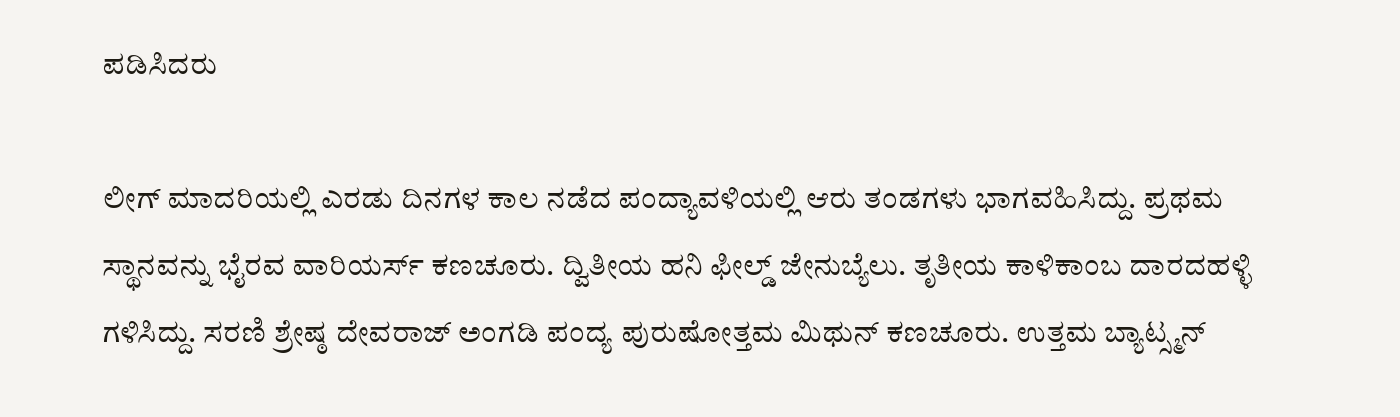ಪಡಿಸಿದರು

ಲೀಗ್ ಮಾದರಿಯಲ್ಲಿ ಎರಡು ದಿನಗಳ ಕಾಲ ನಡೆದ ಪಂದ್ಯಾವಳಿಯಲ್ಲಿ ಆರು ತಂಡಗಳು ಭಾಗವಹಿಸಿದ್ದು. ಪ್ರಥಮ ಸ್ಥಾನವನ್ನು ಭೈರವ ವಾರಿಯರ್ಸ್ ಕಣಚೂರು. ದ್ವಿತೀಯ ಹನಿ ಫೀಲ್ಡ್ ಜೇನುಬ್ಯೆಲು. ತೃತೀಯ ಕಾಳಿಕಾಂಬ ದಾರದಹಳ್ಳಿ ಗಳಿಸಿದ್ದು. ಸರಣಿ ಶ್ರೇಷ್ಠ ದೇವರಾಜ್ ಅಂಗಡಿ ಪಂದ್ಯ ಪುರುಷೋತ್ತಮ ಮಿಥುನ್ ಕಣಚೂರು. ಉತ್ತಮ ಬ್ಯಾಟ್ಸ್ಮನ್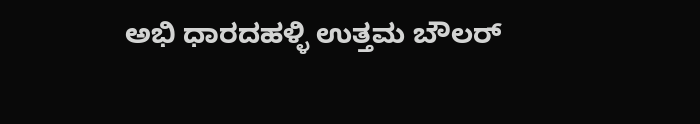ಅಭಿ ಧಾರದಹಳ್ಳಿ ಉತ್ತಮ ಬೌಲರ್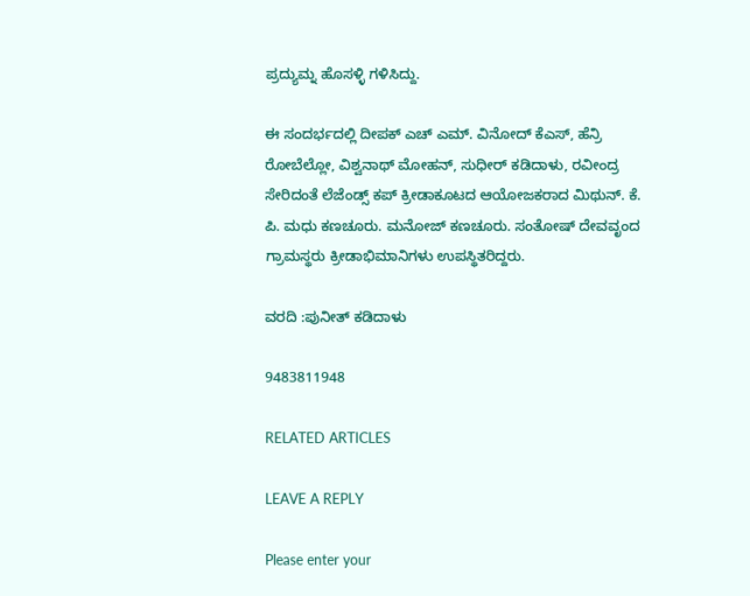ಪ್ರದ್ಯುಮ್ನ ಹೊಸಳ್ಳಿ ಗಳಿಸಿದ್ದು.

ಈ ಸಂದರ್ಭದಲ್ಲಿ ದೀಪಕ್ ಎಚ್ ಎಮ್. ವಿನೋದ್ ಕೆಎಸ್, ಹೆನ್ರಿ ರೋಬೆಲ್ಲೋ, ವಿಶ್ವನಾಥ್ ಮೋಹನ್, ಸುಧೀರ್ ಕಡಿದಾಳು, ರವೀಂದ್ರ ಸೇರಿದಂತೆ ಲೆಜೆಂಡ್ಸ್ ಕಪ್ ಕ್ರೀಡಾಕೂಟದ ಆಯೋಜಕರಾದ ಮಿಥುನ್. ಕೆ. ಪಿ. ಮಧು ಕಣಚೂರು. ಮನೋಜ್ ಕಣಚೂರು. ಸಂತೋಷ್ ದೇವವೃಂದ ಗ್ರಾಮಸ್ಥರು ಕ್ರೀಡಾಭಿಮಾನಿಗಳು ಉಪಸ್ಥಿತರಿದ್ದರು.

ವರದಿ :ಪುನೀತ್ ಕಡಿದಾಳು

9483811948

RELATED ARTICLES

LEAVE A REPLY

Please enter your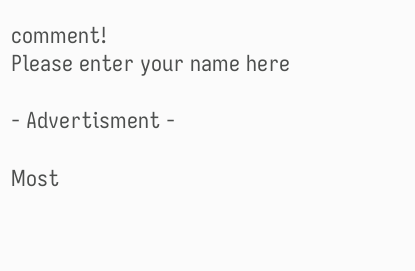comment!
Please enter your name here

- Advertisment -

Most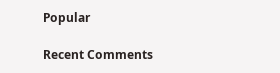Popular

Recent Comments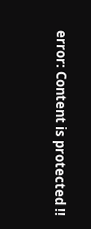error: Content is protected !!